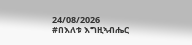24/08/2026
#በእለቱ እግዚኣብሔር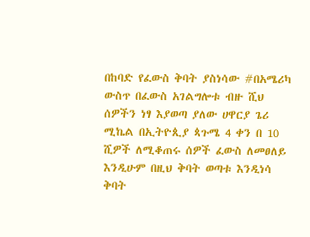በከባድ የፈውስ ቅባት ያስነሳው #በአሜሪካ ውስጥ በፈውስ አገልግሎቱ ብዙ ሺህ ሰዎችን ነፃ እያወጣ ያለው ሀዋርያ ጌሪ ሚኬል በኢትዮጲያ ጳጉሜ 4 ቀን በ 10 ሺዎች ለሚቆጠሩ ሰዎች ፈውስ ለመፀለይ እንዲሁም በዚህ ቅባት ወጣቱ እንዲነሳ ቅባት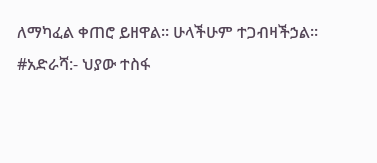ለማካፈል ቀጠሮ ይዘዋል። ሁላችሁም ተጋብዛችኃል።
#አድራሻ:- ህያው ተስፋ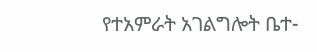የተአምራት አገልግሎት ቤተ-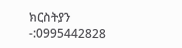ክርስትያን
-:0995442828